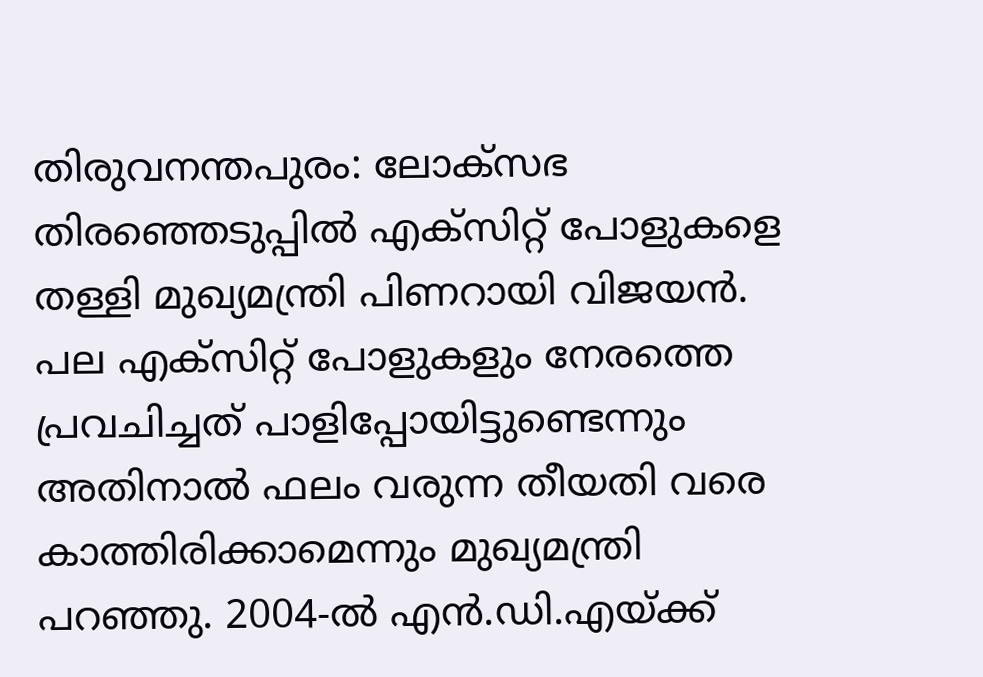തിരുവനന്തപുരം: ലോക്സഭ തിരഞ്ഞെടുപ്പിൽ എക്സിറ്റ് പോളുകളെ തള്ളി മുഖ്യമന്ത്രി പിണറായി വിജയൻ. പല എക്സിറ്റ് പോളുകളും നേരത്തെ പ്രവചിച്ചത് പാളിപ്പോയിട്ടുണ്ടെന്നും അതിനാൽ ഫലം വരുന്ന തീയതി വരെ കാത്തിരിക്കാമെന്നും മുഖ്യമന്ത്രി പറഞ്ഞു. 2004-ൽ എൻ.ഡി.എയ്ക്ക്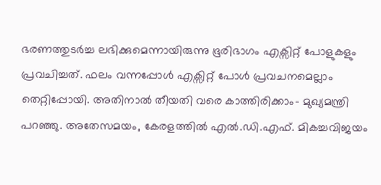ഭരണത്തുടർച്ച ലഭിക്കുമെന്നായിരുന്നു ഭൂരിഭാഗം എക്സിറ്റ് പോളുകളും പ്രവചിച്ചത്. ഫലം വന്നപ്പോൾ എക്സിറ്റ് പോൾ പ്രവചനമെല്ലാം തെറ്റിപ്പോയി. അതിനാൽ തീയതി വരെ കാത്തിരിക്കാം- മുഖ്യമന്ത്രി പറഞ്ഞു. അതേസമയം, കേരളത്തിൽ എൽ.ഡി.എഫ്. മികച്ചവിജയം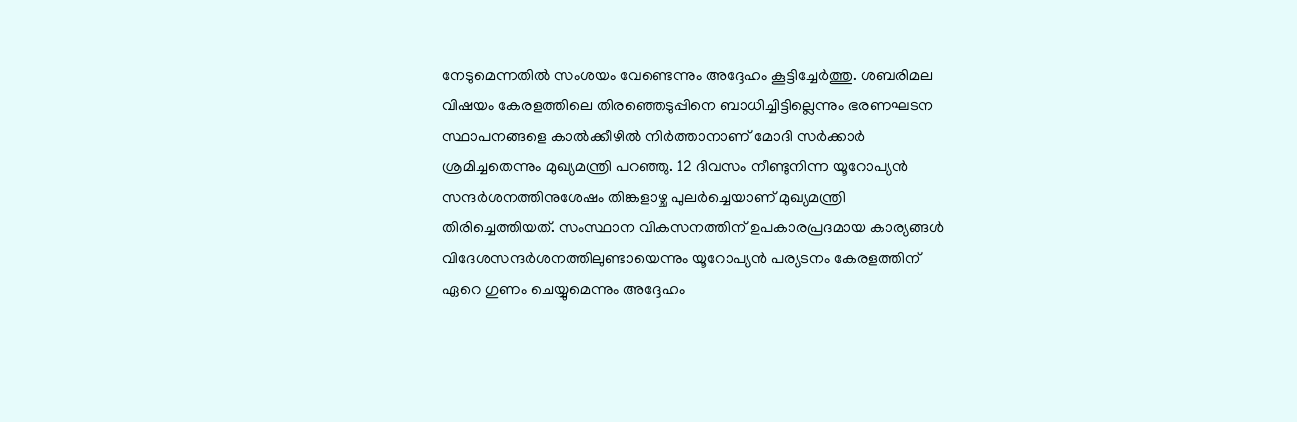നേടുമെന്നതിൽ സംശയം വേണ്ടെന്നും അദ്ദേഹം കൂട്ടിച്ചേർത്തു. ശബരിമല വിഷയം കേരളത്തിലെ തിരഞ്ഞെടുപ്പിനെ ബാധിച്ചിട്ടില്ലെന്നും ഭരണഘടന സ്ഥാപനങ്ങളെ കാൽക്കീഴിൽ നിർത്താനാണ് മോദി സർക്കാർ ശ്രമിച്ചതെന്നും മുഖ്യമന്ത്രി പറഞ്ഞു. 12 ദിവസം നീണ്ടുനിന്ന യൂറോപ്യൻ സന്ദർശനത്തിനുശേഷം തിങ്കളാഴ്ച പുലർച്ചെയാണ് മുഖ്യമന്ത്രി തിരിച്ചെത്തിയത്. സംസ്ഥാന വികസനത്തിന് ഉപകാരപ്രദമായ കാര്യങ്ങൾ വിദേശസന്ദർശനത്തിലുണ്ടായെന്നും യൂറോപ്യൻ പര്യടനം കേരളത്തിന് ഏറെ ഗുണം ചെയ്യുമെന്നും അദ്ദേഹം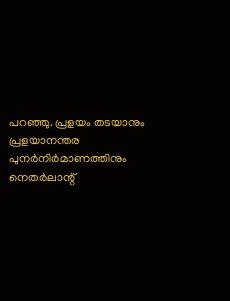പറഞ്ഞു. പ്രളയം തടയാനും പ്രളയാനന്തര പുനർനിർമാണത്തിനും നെതർലാന്റ്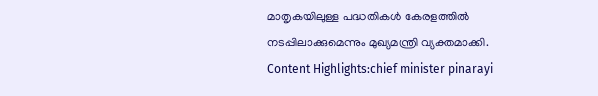മാതൃകയിലുള്ള പദ്ധതികൾ കേരളത്തിൽ നടപ്പിലാക്കുമെന്നും മുഖ്യമന്ത്രി വ്യക്തമാക്കി. Content Highlights:chief minister pinarayi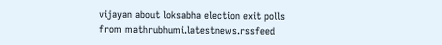vijayan about loksabha election exit polls
from mathrubhumi.latestnews.rssfeed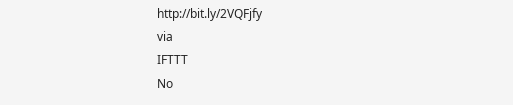http://bit.ly/2VQFjfy
via
IFTTT
No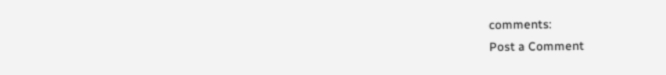comments:
Post a Comment